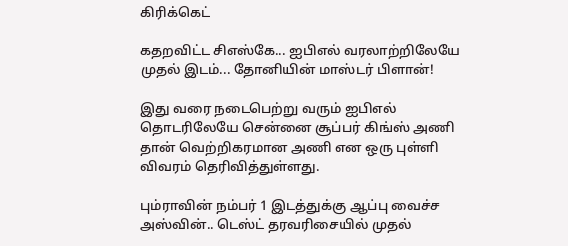கிரிக்கெட்

கதறவிட்ட சிஎஸ்கே... ஐபிஎல் வரலாற்றிலேயே முதல் இடம்... தோனியின் மாஸ்டர் பிளான்!

இது வரை நடைபெற்று வரும் ஐபிஎல் தொடரிலேயே சென்னை சூப்பர் கிங்ஸ் அணி தான் வெற்றிகரமான அணி என ஒரு புள்ளி விவரம் தெரிவித்துள்ளது.

பும்ராவின் நம்பர் 1 இடத்துக்கு ஆப்பு வைச்ச அஸ்வின்.. டெஸ்ட் தரவரிசையில் முதல்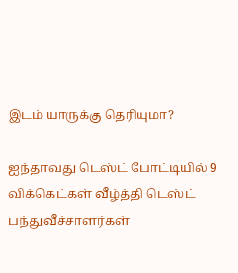இடம் யாருக்கு தெரியுமா?

ஐந்தாவது டெஸ்ட் போட்டியில் 9 விக்கெட்கள் வீழ்த்தி டெஸ்ட் பந்துவீச்சாளர்கள்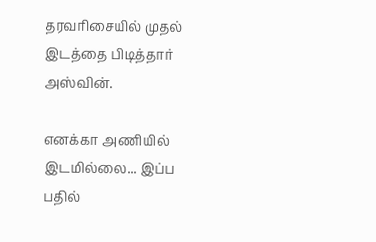தரவரிசையில் முதல் இடத்தை பிடித்தார் அஸ்வின்.

எனக்கா அணியில் இடமில்லை... இப்ப பதில்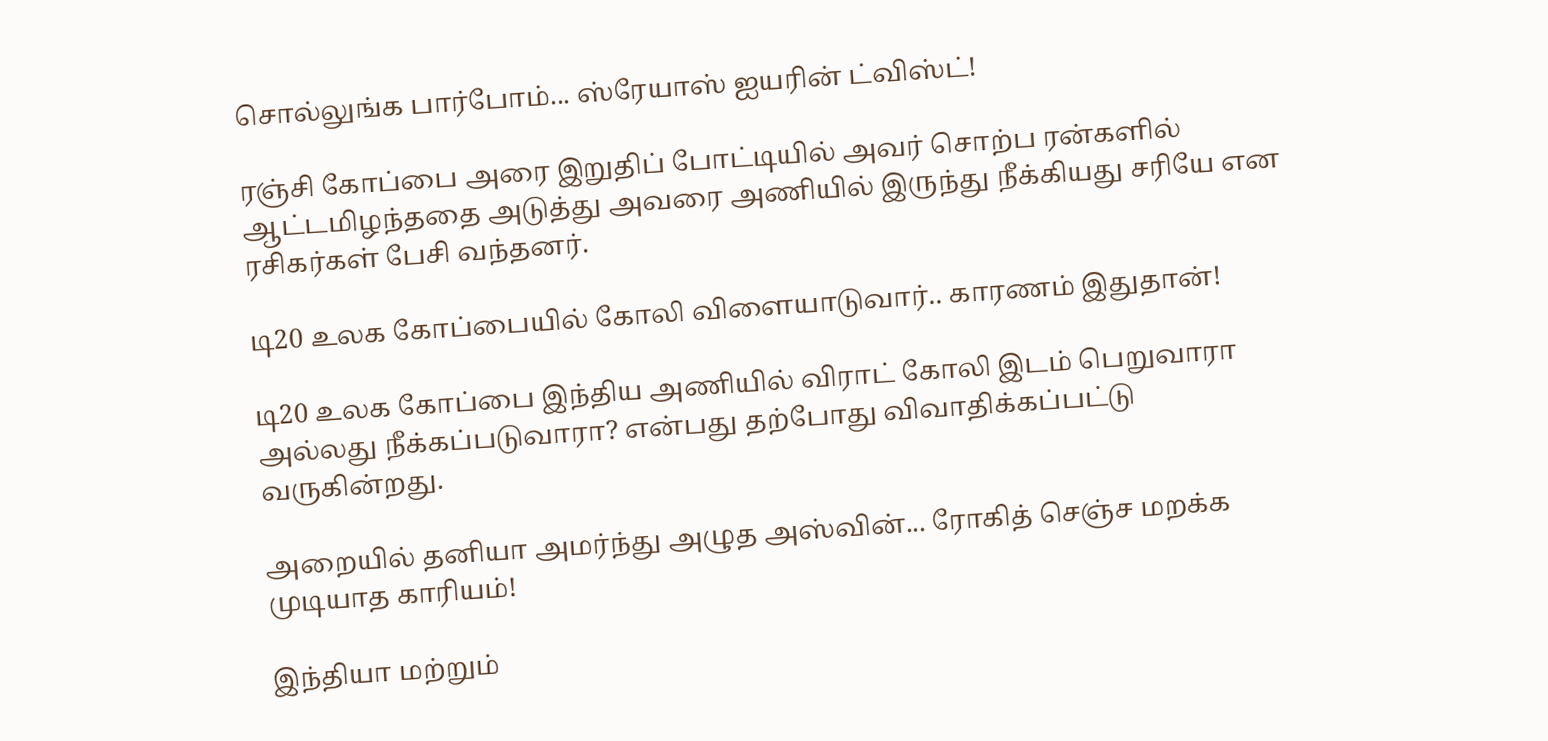சொல்லுங்க பார்போம்... ஸ்ரேயாஸ் ஐயரின் ட்விஸ்ட்!

ரஞ்சி கோப்பை அரை இறுதிப் போட்டியில் அவர் சொற்ப ரன்களில் ஆட்டமிழந்ததை அடுத்து அவரை அணியில் இருந்து நீக்கியது சரியே என ரசிகர்கள் பேசி வந்தனர்.

டி20 உலக கோப்பையில் கோலி விளையாடுவார்.. காரணம் இதுதான்!

டி20 உலக கோப்பை இந்திய அணியில் விராட் கோலி இடம் பெறுவாரா அல்லது நீக்கப்படுவாரா? என்பது தற்போது விவாதிக்கப்பட்டு வருகின்றது.

அறையில் தனியா அமர்ந்து அழுத அஸ்வின்... ரோகித் செஞ்ச மறக்க முடியாத காரியம்!

இந்தியா மற்றும்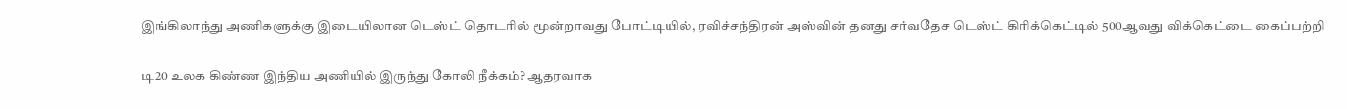இங்கிலாந்து அணிகளுக்கு இடையிலான டெஸ்ட் தொடரில் மூன்றாவது போட்டியில், ரவிச்சந்திரன் அஸ்வின் தனது சர்வதேச டெஸ்ட் கிரிக்கெட்டில் 500ஆவது விக்கெட்டை கைப்பற்றி

டி20 உலக கிண்ண இந்திய அணியில் இருந்து கோலி நீக்கம்? ஆதரவாக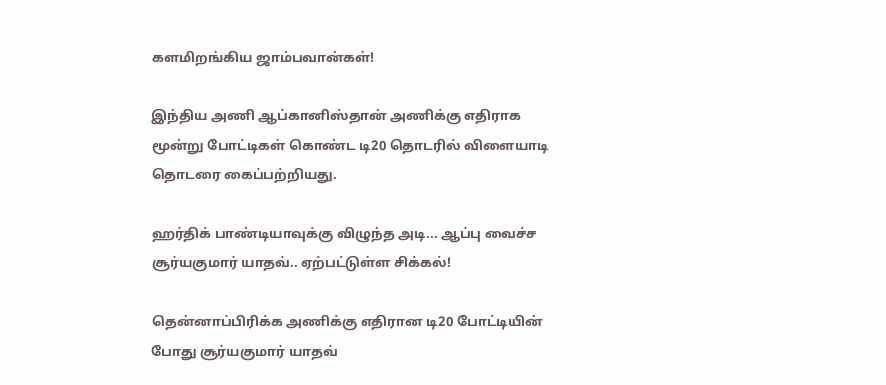களமிறங்கிய ஜாம்பவான்கள்!

இந்திய அணி ஆப்கானிஸ்தான் அணிக்கு எதிராக மூன்று போட்டிகள் கொண்ட டி20 தொடரில் விளையாடி தொடரை கைப்பற்றியது.

ஹர்திக் பாண்டியாவுக்கு விழுந்த அடி... ஆப்பு வைச்ச சூர்யகுமார் யாதவ்.. ஏற்பட்டுள்ள சிக்கல்!

தென்னாப்பிரிக்க அணிக்கு எதிரான டி20 போட்டியின் போது சூர்யகுமார் யாதவ்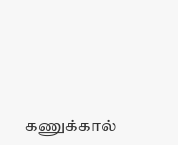கணுக்கால்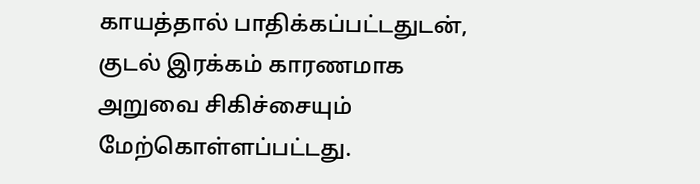காயத்தால் பாதிக்கப்பட்டதுடன், குடல் இரக்கம் காரணமாக அறுவை சிகிச்சையும் மேற்கொள்ளப்பட்டது.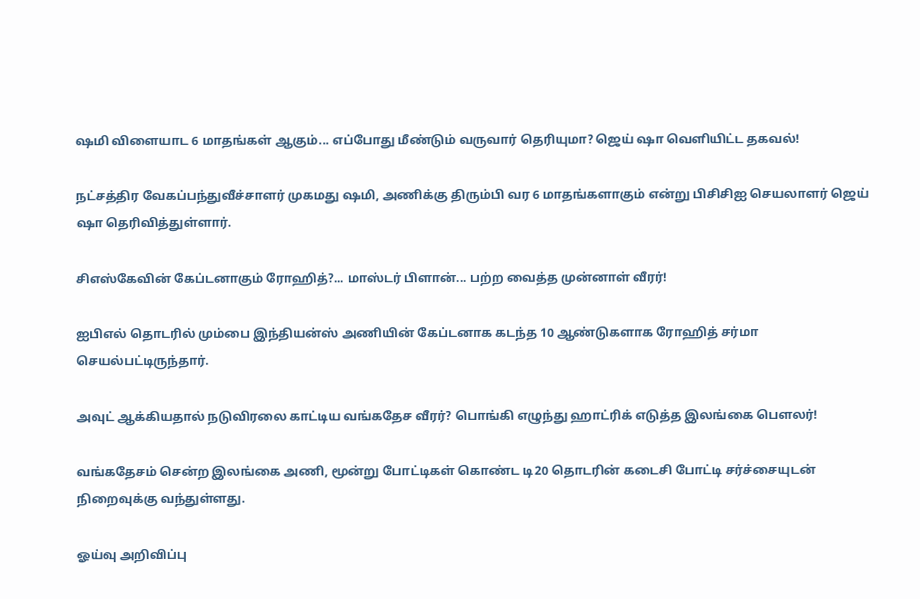ஷமி விளையாட 6 மாதங்கள் ஆகும்... எப்போது மீண்டும் வருவார் தெரியுமா? ஜெய் ஷா வெளியிட்ட தகவல்!

நட்சத்திர வேகப்பந்துவீச்சாளர் முகமது ஷமி, அணிக்கு திரும்பி வர 6 மாதங்களாகும் என்று பிசிசிஐ செயலாளர் ஜெய் ஷா தெரிவித்துள்ளார்.

சிஎஸ்கேவின் கேப்டனாகும் ரோஹித்?... மாஸ்டர் பிளான்... பற்ற வைத்த முன்னாள் வீரர்!

ஐபிஎல் தொடரில் மும்பை இந்தியன்ஸ் அணியின் கேப்டனாக கடந்த 10 ஆண்டுகளாக ரோஹித் சர்மா செயல்பட்டிருந்தார்.

அவுட் ஆக்கியதால் நடுவிரலை காட்டிய வங்கதேச வீரர்? பொங்கி எழுந்து ஹாட்ரிக் எடுத்த இலங்கை பௌலர்!

வங்கதேசம் சென்ற இலங்கை அணி, மூன்று போட்டிகள் கொண்ட டி20 தொடரின் கடைசி போட்டி சர்ச்சையுடன் நிறைவுக்கு வந்துள்ளது.

ஓய்வு அறிவிப்பு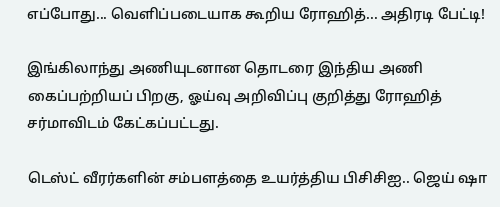எப்போது... வெளிப்படையாக கூறிய ரோஹித்... அதிரடி பேட்டி!

இங்கிலாந்து அணியுடனான தொடரை இந்திய அணி கைப்பற்றியப் பிறகு, ஓய்வு அறிவிப்பு குறித்து ரோஹித் சர்மாவிடம் கேட்கப்பட்டது.

டெஸ்ட் வீரர்களின் சம்பளத்தை உயர்த்திய பிசிசிஐ.. ஜெய் ஷா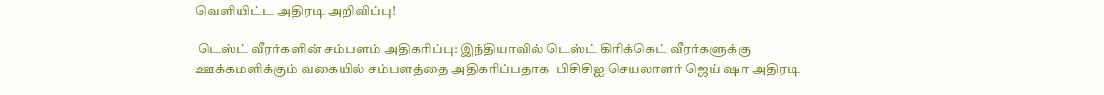வெளியிட்ட அதிரடி அறிவிப்பு!

 டெஸ்ட் வீரர்களின் சம்பளம் அதிகரிப்பு: இந்தியாவில் டெஸ்ட் கிரிக்கெட் வீரர்களுக்கு ஊக்கமளிக்கும் வகையில் சம்பளத்தை அதிகரிப்பதாக  பிசிசிஐ செயலாளர் ஜெய் ஷா அதிரடி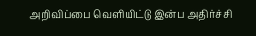அறிவிப்பை வெளியிட்டு இன்ப அதிர்ச்சி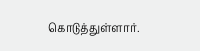கொடுத்துள்ளார்.